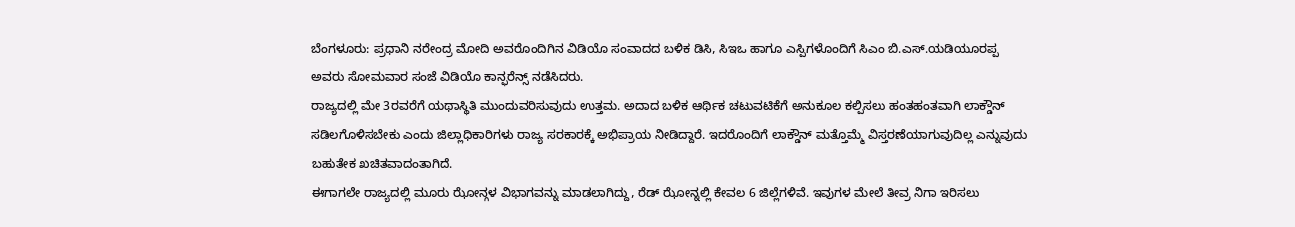ಬೆಂಗಳೂರು: ಪ್ರಧಾನಿ ನರೇಂದ್ರ ಮೋದಿ ಅವರೊಂದಿಗಿನ ವಿಡಿಯೊ ಸಂವಾದದ ಬಳಿಕ ಡಿಸಿ, ಸಿಇಒ ಹಾಗೂ ಎಸ್ಪಿಗಳೊಂದಿಗೆ ಸಿಎಂ ಬಿ.ಎಸ್.ಯಡಿಯೂರಪ್ಪ ಅವರು ಸೋಮವಾರ ಸಂಜೆ ವಿಡಿಯೊ ಕಾನ್ಫರೆನ್ಸ್ ನಡೆಸಿದರು.
ರಾಜ್ಯದಲ್ಲಿ ಮೇ 3ರವರೆಗೆ ಯಥಾಸ್ಥಿತಿ ಮುಂದುವರಿಸುವುದು ಉತ್ತಮ. ಅದಾದ ಬಳಿಕ ಆರ್ಥಿಕ ಚಟುವಟಿಕೆಗೆ ಅನುಕೂಲ ಕಲ್ಪಿಸಲು ಹಂತಹಂತವಾಗಿ ಲಾಕ್ಡೌನ್ ಸಡಿಲಗೊಳಿಸಬೇಕು ಎಂದು ಜಿಲ್ಲಾಧಿಕಾರಿಗಳು ರಾಜ್ಯ ಸರಕಾರಕ್ಕೆ ಅಭಿಪ್ರಾಯ ನೀಡಿದ್ದಾರೆ. ಇದರೊಂದಿಗೆ ಲಾಕ್ಡೌನ್ ಮತ್ತೊಮ್ಮೆ ವಿಸ್ತರಣೆಯಾಗುವುದಿಲ್ಲ ಎನ್ನುವುದು ಬಹುತೇಕ ಖಚಿತವಾದಂತಾಗಿದೆ.
ಈಗಾಗಲೇ ರಾಜ್ಯದಲ್ಲಿ ಮೂರು ಝೋನ್ಗಳ ವಿಭಾಗವನ್ನು ಮಾಡಲಾಗಿದ್ದು, ರೆಡ್ ಝೋನ್ನಲ್ಲಿ ಕೇವಲ 6 ಜಿಲ್ಲೆಗಳಿವೆ. ಇವುಗಳ ಮೇಲೆ ತೀವ್ರ ನಿಗಾ ಇರಿಸಲು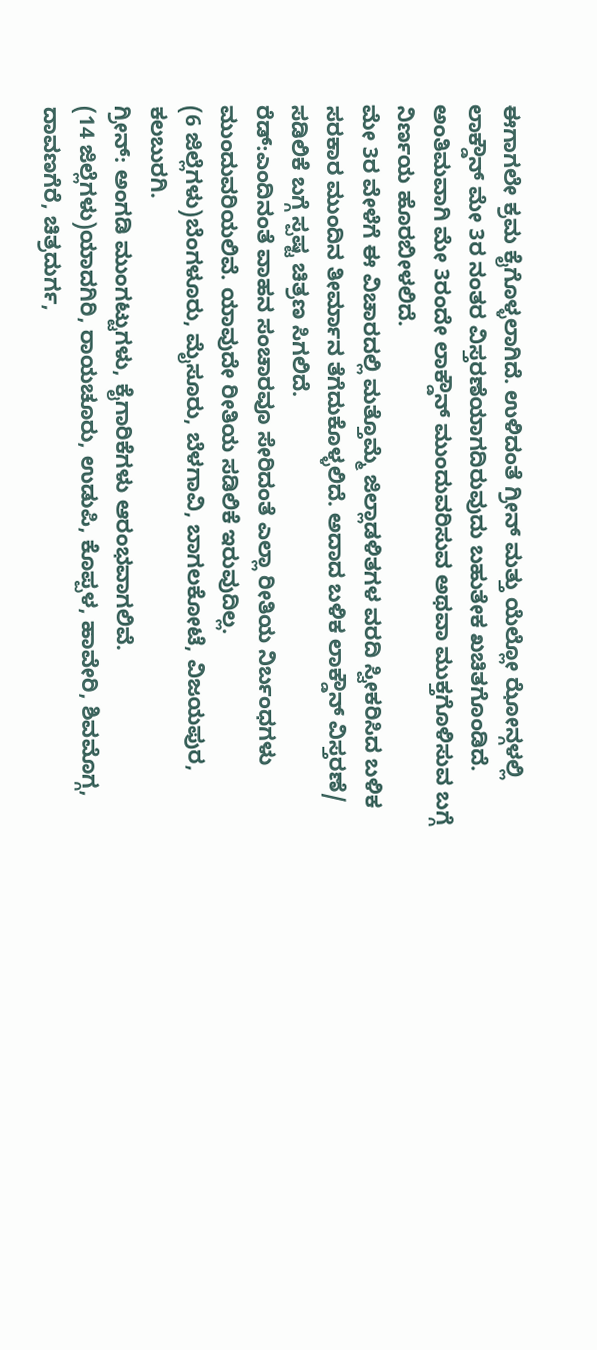ಈಗಾಗಲೇ ಕ್ರಮ ಕೈಗೊಳ್ಳಲಾಗಿದೆ. ಉಳಿದಂತೆ ಗ್ರೀನ್ ಮತ್ತು ಯೆಲ್ಲೋ ಝೋನ್ಗಳಲ್ಲಿ ಲಾಕ್ಡೌನ್ ಮೇ 3ರ ನಂತರ ವಿಸ್ತರಣೆಯಾಗದಿರುವುದು ಬಹುತೇಕ ಖಚಿತಗೊಂಡಿದೆ. ಅಂತಿಮವಾಗಿ ಮೇ 3ರಂದೇ ಲಾಕ್ಡೌನ್ ಮುಂದುವರಿಸುವ ಅಥವಾ ಮುಕ್ತಗೊಳಿಸುವ ಬಗ್ಗೆ ನಿರ್ಣಯ ಹೊರಬೀಳಲಿದೆ.
ಮೇ 3ರ ವೇಳೆಗೆ ಈ ವಿಚಾರದಲ್ಲಿ ಮತ್ತೊಮ್ಮೆ ಜಿಲ್ಲಾಡಳಿತಗಳ ವರದಿ ಸ್ವೀಕರಿಸಿದ ಬಳಿಕ ಸರಕಾರ ಮುಂದಿನ ತೀರ್ಮಾನ ತೆಗೆದುಕೊಳ್ಳಲಿದೆ. ಅದಾದ ಬಳಿಕ ಲಾಕ್ಡೌನ್ ವಿಸ್ತರಣೆ/ ಸಡಿಲಿಕೆ ಬಗ್ಗೆ ಸ್ಪಷ್ಟ ಚಿತ್ರಣ ಸಿಗಲಿದೆ.
ರೆಡ್:ಎಂದಿನಂತೆ ವಾಹನ ಸಂಚಾರವೂ ಸೇರಿದಂತೆ ಎಲ್ಲಾ ರೀತಿಯ ನಿರ್ಬಂಧಗಳು ಮುಂದುವರಿಯಲಿವೆ. ಯಾವುದೇ ರೀತಿಯ ಸಡಿಲಿಕೆ ಇರುವುದಿಲ್ಲ.
(6 ಜಿಲ್ಲೆಗಳು)ಬೆಂಗಳೂರು, ಮೈಸೂರು, ಬೆಳಗಾವಿ, ಬಾಗಲಕೋಟೆ, ವಿಜಯಪುರ, ಕಲಬುರಗಿ.
ಗ್ರೀನ್: ಅಂಗಡಿ ಮುಂಗಟ್ಟುಗಳು, ಕೈಗಾರಿಕೆಗಳು ಆರಂಭವಾಗಲಿವೆ.
(14 ಜಿಲ್ಲೆಗಳು)ಯಾದಗಿರಿ, ರಾಯಚೂರು, ಉಡುಪಿ, ಕೊಪ್ಪಳ, ಹಾವೇರಿ, ಶಿವಮೊಗ್ಗ, ದಾವಣಗೆರೆ, ಚಿತ್ರದುರ್ಗ,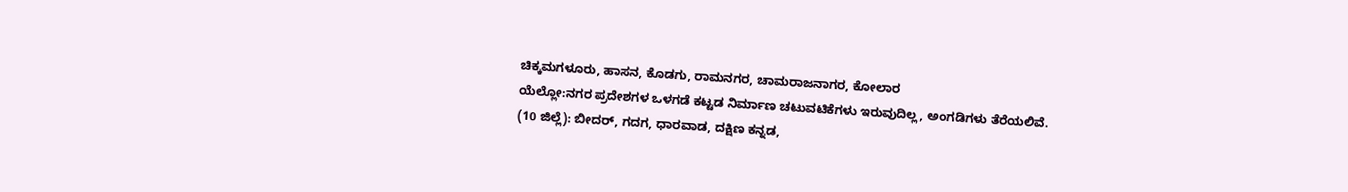ಚಿಕ್ಕಮಗಳೂರು, ಹಾಸನ, ಕೊಡಗು, ರಾಮನಗರ, ಚಾಮರಾಜನಾಗರ, ಕೋಲಾರ
ಯೆಲ್ಲೋ:ನಗರ ಪ್ರದೇಶಗಳ ಒಳಗಡೆ ಕಟ್ಟಡ ನಿರ್ಮಾಣ ಚಟುವಟಿಕೆಗಳು ಇರುವುದಿಲ್ಲ, ಅಂಗಡಿಗಳು ತೆರೆಯಲಿವೆ.
(10 ಜಿಲ್ಲೆ): ಬೀದರ್, ಗದಗ, ಧಾರವಾಡ, ದಕ್ಷಿಣ ಕನ್ನಡ,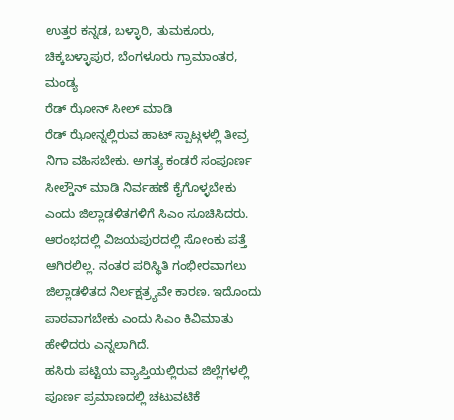ಉತ್ತರ ಕನ್ನಡ, ಬಳ್ಳಾರಿ, ತುಮಕೂರು, ಚಿಕ್ಕಬಳ್ಳಾಪುರ, ಬೆಂಗಳೂರು ಗ್ರಾಮಾಂತರ, ಮಂಡ್ಯ
ರೆಡ್ ಝೋನ್ ಸೀಲ್ ಮಾಡಿ
ರೆಡ್ ಝೋನ್ನಲ್ಲಿರುವ ಹಾಟ್ ಸ್ಪಾಟ್ಗಳಲ್ಲಿ ತೀವ್ರ ನಿಗಾ ವಹಿಸಬೇಕು. ಅಗತ್ಯ ಕಂಡರೆ ಸಂಪೂರ್ಣ ಸೀಲ್ಡೌನ್ ಮಾಡಿ ನಿರ್ವಹಣೆ ಕೈಗೊಳ್ಳಬೇಕು ಎಂದು ಜಿಲ್ಲಾಡಳಿತಗಳಿಗೆ ಸಿಎಂ ಸೂಚಿಸಿದರು. ಆರಂಭದಲ್ಲಿ ವಿಜಯಪುರದಲ್ಲಿ ಸೋಂಕು ಪತ್ತೆ ಆಗಿರಲಿಲ್ಲ. ನಂತರ ಪರಿಸ್ಥಿತಿ ಗಂಭೀರವಾಗಲು ಜಿಲ್ಲಾಡಳಿತದ ನಿರ್ಲಕ್ಷತ್ರ್ಯವೇ ಕಾರಣ. ಇದೊಂದು ಪಾಠವಾಗಬೇಕು ಎಂದು ಸಿಎಂ ಕಿವಿಮಾತು ಹೇಳಿದರು ಎನ್ನಲಾಗಿದೆ.
ಹಸಿರು ಪಟ್ಟಿಯ ವ್ಯಾಪ್ತಿಯಲ್ಲಿರುವ ಜಿಲ್ಲೆಗಳಲ್ಲಿ ಪೂರ್ಣ ಪ್ರಮಾಣದಲ್ಲಿ ಚಟುವಟಿಕೆ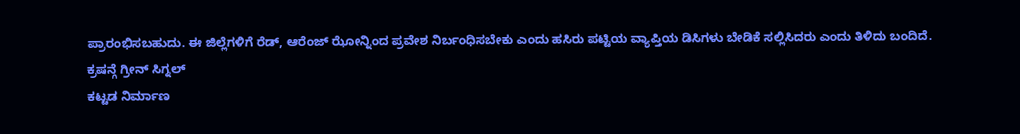ಪ್ರಾರಂಭಿಸಬಹುದು. ಈ ಜಿಲ್ಲೆಗಳಿಗೆ ರೆಡ್, ಆರೆಂಜ್ ಝೋನ್ನಿಂದ ಪ್ರವೇಶ ನಿರ್ಬಂಧಿಸಬೇಕು ಎಂದು ಹಸಿರು ಪಟ್ಟಿಯ ವ್ಯಾಪ್ತಿಯ ಡಿಸಿಗಳು ಬೇಡಿಕೆ ಸಲ್ಲಿಸಿದರು ಎಂದು ತಿಳಿದು ಬಂದಿದೆ.
ಕ್ರಷನ್ಗೆ ಗ್ರೀನ್ ಸಿಗ್ನಲ್
ಕಟ್ಟಡ ನಿರ್ಮಾಣ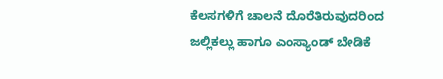ಕೆಲಸಗಳಿಗೆ ಚಾಲನೆ ದೊರೆತಿರುವುದರಿಂದ ಜಲ್ಲಿಕಲ್ಲು ಹಾಗೂ ಎಂಸ್ಯಾಂಡ್ ಬೇಡಿಕೆ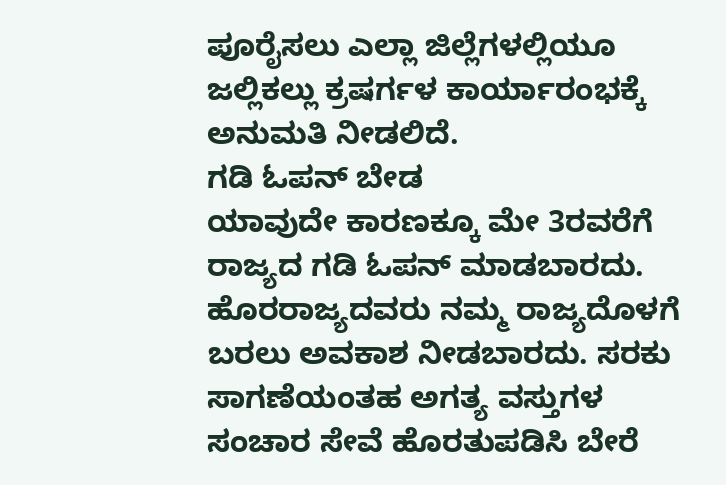ಪೂರೈಸಲು ಎಲ್ಲಾ ಜಿಲ್ಲೆಗಳಲ್ಲಿಯೂ ಜಲ್ಲಿಕಲ್ಲು ಕ್ರಷರ್ಗಳ ಕಾರ್ಯಾರಂಭಕ್ಕೆ ಅನುಮತಿ ನೀಡಲಿದೆ.
ಗಡಿ ಓಪನ್ ಬೇಡ
ಯಾವುದೇ ಕಾರಣಕ್ಕೂ ಮೇ 3ರವರೆಗೆ ರಾಜ್ಯದ ಗಡಿ ಓಪನ್ ಮಾಡಬಾರದು. ಹೊರರಾಜ್ಯದವರು ನಮ್ಮ ರಾಜ್ಯದೊಳಗೆ ಬರಲು ಅವಕಾಶ ನೀಡಬಾರದು. ಸರಕು ಸಾಗಣೆಯಂತಹ ಅಗತ್ಯ ವಸ್ತುಗಳ ಸಂಚಾರ ಸೇವೆ ಹೊರತುಪಡಿಸಿ ಬೇರೆ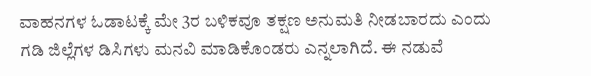ವಾಹನಗಳ ಓಡಾಟಕ್ಕೆ ಮೇ 3ರ ಬಳಿಕವೂ ತಕ್ಷಣ ಅನುಮತಿ ನೀಡಬಾರದು ಎಂದು ಗಡಿ ಜಿಲ್ಲೆಗಳ ಡಿಸಿಗಳು ಮನವಿ ಮಾಡಿಕೊಂಡರು ಎನ್ನಲಾಗಿದೆ. ಈ ನಡುವೆ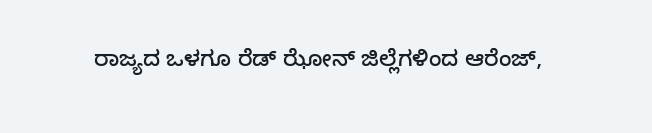ರಾಜ್ಯದ ಒಳಗೂ ರೆಡ್ ಝೋನ್ ಜಿಲ್ಲೆಗಳಿಂದ ಆರೆಂಜ್,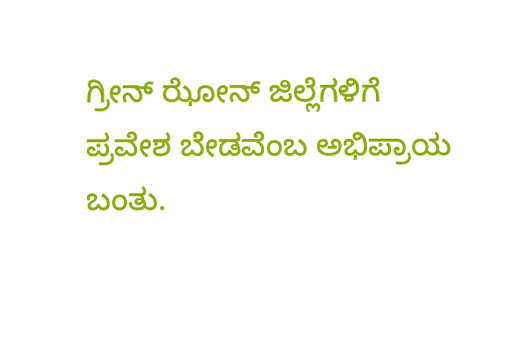ಗ್ರೀನ್ ಝೋನ್ ಜಿಲ್ಲೆಗಳಿಗೆ ಪ್ರವೇಶ ಬೇಡವೆಂಬ ಅಭಿಪ್ರಾಯ ಬಂತು.